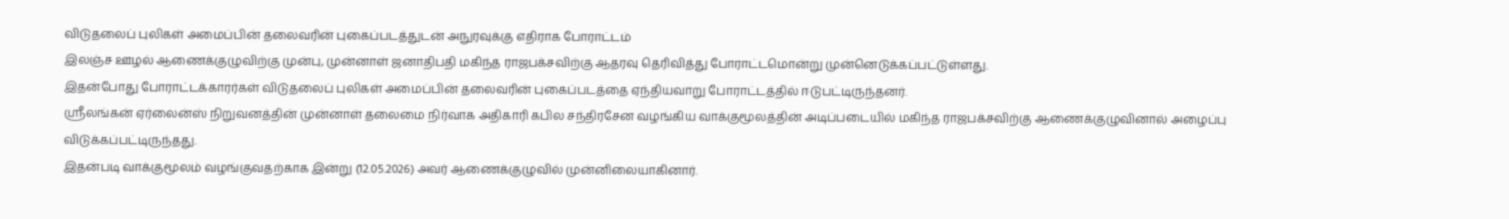விடுதலைப் புலிகள் அமைப்பின் தலைவரின் புகைப்படத்துடன் அநுரவுக்கு எதிராக போராட்டம்
இலஞ்ச ஊழல் ஆணைக்குழுவிற்கு முன்பு, முன்னாள் ஜனாதிபதி மகிந்த ராஜபக்சவிற்கு ஆதரவு தெரிவித்து போராட்டமொன்று முன்னெடுக்கப்பட்டுள்ளது.
இதன்போது போராட்டக்காரர்கள் விடுதலைப் புலிகள் அமைப்பின் தலைவரின் புகைப்படத்தை ஏந்தியவாறு போராட்டத்தில் ஈடுபட்டிருந்தனர்.
ஸ்ரீலங்கன் ஏர்லைன்ஸ் நிறுவனத்தின் முன்னாள் தலைமை நிர்வாக அதிகாரி கபில சந்திரசேன வழங்கிய வாக்குமூலத்தின் அடிப்படையில் மகிந்த ராஜபக்சவிற்கு ஆணைக்குழுவினால் அழைப்பு விடுக்கப்பட்டிருந்தது.
இதன்படி வாக்குமூலம் வழங்குவதற்காக இன்று (12.05.2026) அவர் ஆணைக்குழுவில் முன்னிலையாகினார்.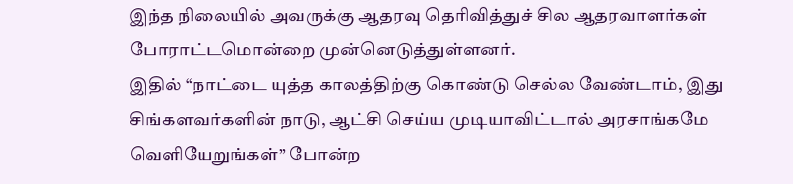இந்த நிலையில் அவருக்கு ஆதரவு தெரிவித்துச் சில ஆதரவாளர்கள் போராட்டமொன்றை முன்னெடுத்துள்ளனர்.
இதில் “நாட்டை யுத்த காலத்திற்கு கொண்டு செல்ல வேண்டாம், இது சிங்களவர்களின் நாடு, ஆட்சி செய்ய முடியாவிட்டால் அரசாங்கமே வெளியேறுங்கள்” போன்ற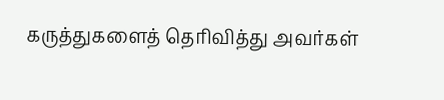கருத்துகளைத் தெரிவித்து அவர்கள்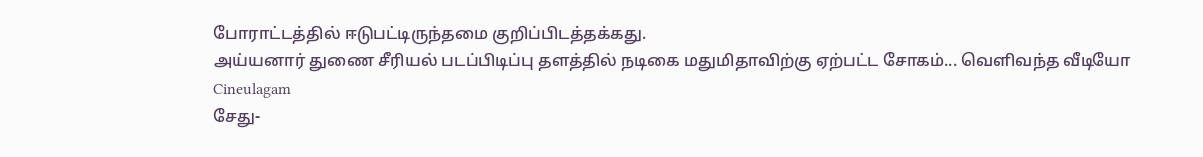போராட்டத்தில் ஈடுபட்டிருந்தமை குறிப்பிடத்தக்கது.
அய்யனார் துணை சீரியல் படப்பிடிப்பு தளத்தில் நடிகை மதுமிதாவிற்கு ஏற்பட்ட சோகம்... வெளிவந்த வீடியோ Cineulagam
சேது-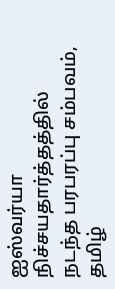ஐஸ்வர்யா நிச்சயதார்த்தத்தில் நடந்த பரபரப்பு சம்பவம், தமிழ்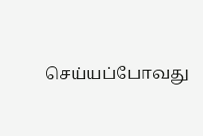செய்யப்போவது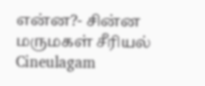என்ன?- சின்ன மருமகள் சீரியல் Cineulagam